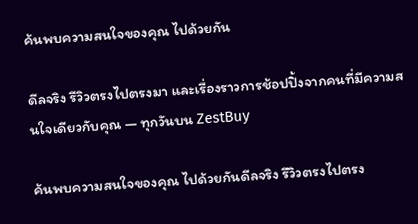ค้นพบความสนใจของคุณ ไปด้วยกัน

ดีลจริง รีวิวตรงไปตรงมา และเรื่องราวการช้อปปิ้งจากคนที่มีความสนใจเดียวกับคุณ — ทุกวันบน ZestBuy

ค้นพบความสนใจของคุณ ไปด้วยกันดีลจริง รีวิวตรงไปตรง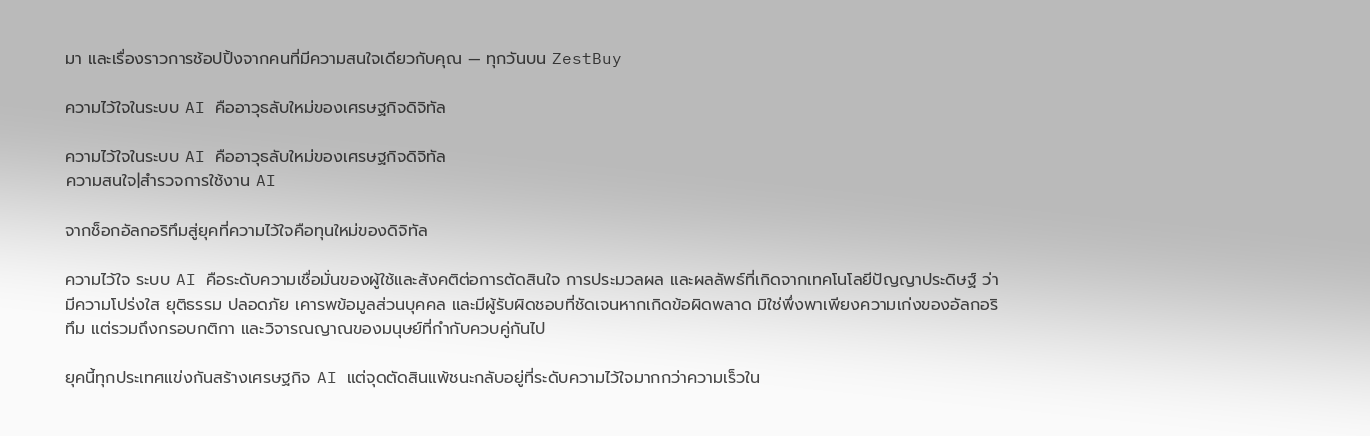มา และเรื่องราวการช้อปปิ้งจากคนที่มีความสนใจเดียวกับคุณ — ทุกวันบน ZestBuy

ความไว้ใจในระบบ AI คืออาวุธลับใหม่ของเศรษฐกิจดิจิทัล

ความไว้ใจในระบบ AI คืออาวุธลับใหม่ของเศรษฐกิจดิจิทัล
ความสนใจ|สำรวจการใช้งาน AI

จากช็อกอัลกอริทึมสู่ยุคที่ความไว้ใจคือทุนใหม่ของดิจิทัล

ความไว้ใจ ระบบ AI คือระดับความเชื่อมั่นของผู้ใช้และสังคติต่อการตัดสินใจ การประมวลผล และผลลัพธ์ที่เกิดจากเทคโนโลยีปัญญาประดิษฐ์ ว่ามีความโปร่งใส ยุติธรรม ปลอดภัย เคารพข้อมูลส่วนบุคคล และมีผู้รับผิดชอบที่ชัดเจนหากเกิดข้อผิดพลาด มิใช่พึ่งพาเพียงความเก่งของอัลกอริทึม แต่รวมถึงกรอบกติกา และวิจารณญาณของมนุษย์ที่กำกับควบคู่กันไป

ยุคนี้ทุกประเทศแข่งกันสร้างเศรษฐกิจ AI แต่จุดตัดสินแพ้ชนะกลับอยู่ที่ระดับความไว้ใจมากกว่าความเร็วใน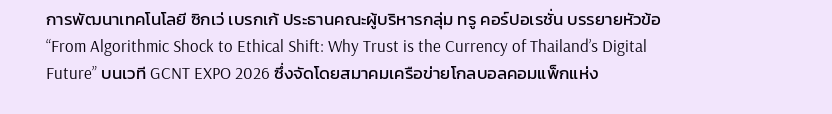การพัฒนาเทคโนโลยี ซิกเว่ เบรกเก้ ประธานคณะผู้บริหารกลุ่ม ทรู คอร์ปอเรชั่น บรรยายหัวข้อ “From Algorithmic Shock to Ethical Shift: Why Trust is the Currency of Thailand’s Digital Future” บนเวที GCNT EXPO 2026 ซึ่งจัดโดยสมาคมเครือข่ายโกลบอลคอมแพ็กแห่ง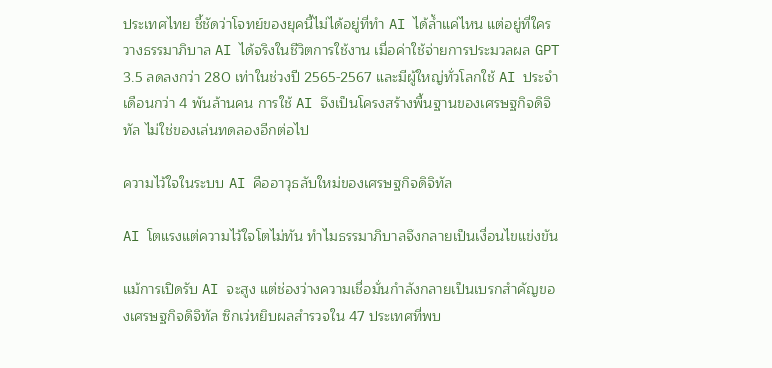ประเทศไทย ชี้ชัดว่าโจทย์ของยุคนี้ไม่ได้อยู่ที่ทำ AI ได้ล้ำแค่ไหน แต่อยู่ที่ใครวางธรรมาภิบาล AI ได้จริงในชีวิตการใช้งาน เมื่อค่าใช้จ่ายการประมวลผล GPT 3.5 ลดลงกว่า 280 เท่าในช่วงปี 2565-2567 และมีผู้ใหญ่ทั่วโลกใช้ AI ประจำเดือนกว่า 4 พันล้านคน การใช้ AI จึงเป็นโครงสร้างพื้นฐานของเศรษฐกิจดิจิทัล ไม่ใช่ของเล่นทดลองอีกต่อไป

ความไว้ใจในระบบ AI คืออาวุธลับใหม่ของเศรษฐกิจดิจิทัล

AI โตแรงแต่ความไว้ใจโตไม่ทัน ทำไมธรรมาภิบาลจึงกลายเป็นเงื่อนไขแข่งขัน

แม้การเปิดรับ AI จะสูง แต่ช่องว่างความเชื่อมั่นกำลังกลายเป็นเบรกสำคัญของเศรษฐกิจดิจิทัล ซิกเว่หยิบผลสำรวจใน 47 ประเทศที่พบ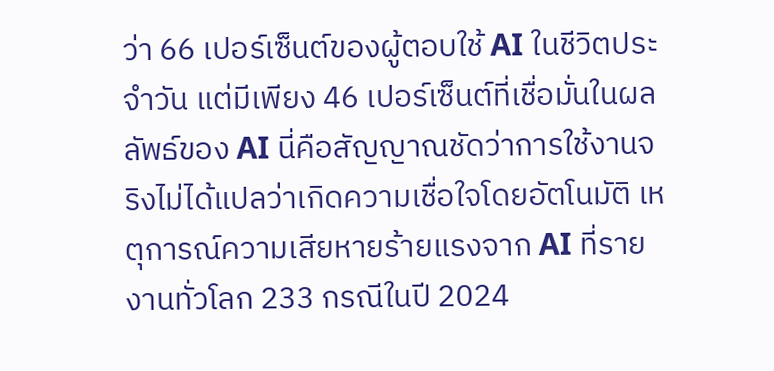ว่า 66 เปอร์เซ็นต์ของผู้ตอบใช้ AI ในชีวิตประจำวัน แต่มีเพียง 46 เปอร์เซ็นต์ที่เชื่อมั่นในผลลัพธ์ของ AI นี่คือสัญญาณชัดว่าการใช้งานจริงไม่ได้แปลว่าเกิดความเชื่อใจโดยอัตโนมัติ เหตุการณ์ความเสียหายร้ายแรงจาก AI ที่รายงานทั่วโลก 233 กรณีในปี 2024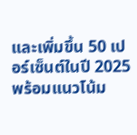และเพิ่มขึ้น 50 เปอร์เซ็นต์ในปี 2025 พร้อมแนวโน้ม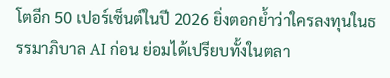โตอีก 50 เปอร์เซ็นต์ในปี 2026 ยิ่งตอกย้ำว่าใครลงทุนในธรรมาภิบาล AI ก่อน ย่อมได้เปรียบทั้งในตลา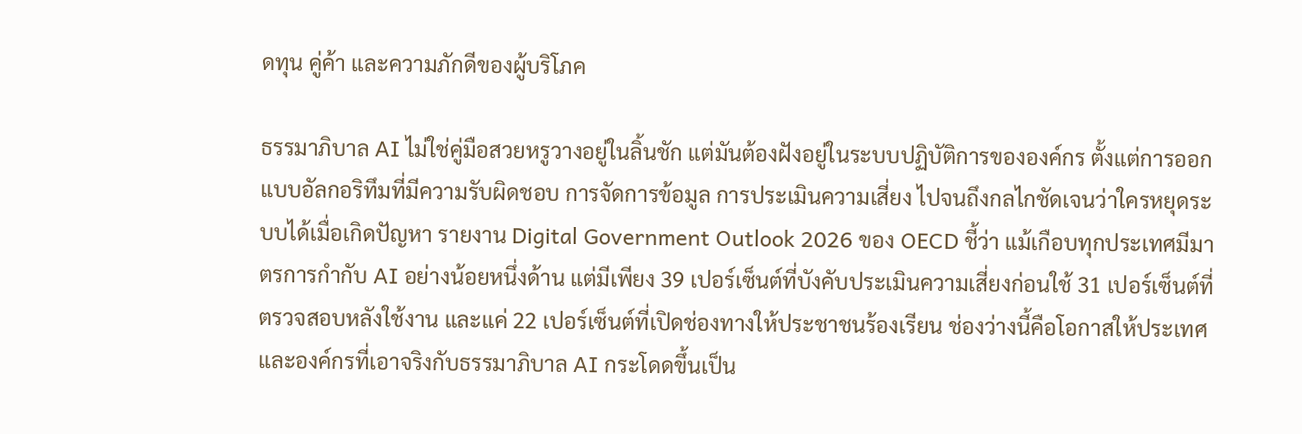ดทุน คู่ค้า และความภักดีของผู้บริโภค

ธรรมาภิบาล AI ไม่ใช่คู่มือสวยหรูวางอยู่ในลิ้นชัก แต่มันต้องฝังอยู่ในระบบปฏิบัติการขององค์กร ตั้งแต่การออกแบบอัลกอริทึมที่มีความรับผิดชอบ การจัดการข้อมูล การประเมินความเสี่ยง ไปจนถึงกลไกชัดเจนว่าใครหยุดระบบได้เมื่อเกิดปัญหา รายงาน Digital Government Outlook 2026 ของ OECD ชี้ว่า แม้เกือบทุกประเทศมีมาตรการกำกับ AI อย่างน้อยหนึ่งด้าน แต่มีเพียง 39 เปอร์เซ็นต์ที่บังคับประเมินความเสี่ยงก่อนใช้ 31 เปอร์เซ็นต์ที่ตรวจสอบหลังใช้งาน และแค่ 22 เปอร์เซ็นต์ที่เปิดช่องทางให้ประชาชนร้องเรียน ช่องว่างนี้คือโอกาสให้ประเทศและองค์กรที่เอาจริงกับธรรมาภิบาล AI กระโดดขึ้นเป็น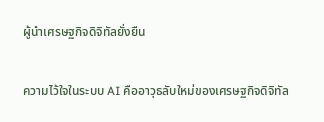ผู้นำเศรษฐกิจดิจิทัลยั่งยืน

ความไว้ใจในระบบ AI คืออาวุธลับใหม่ของเศรษฐกิจดิจิทัล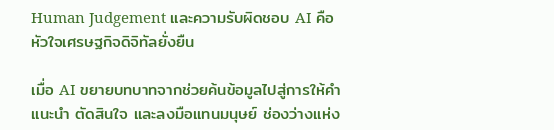Human Judgement และความรับผิดชอบ AI คือหัวใจเศรษฐกิจดิจิทัลยั่งยืน

เมื่อ AI ขยายบทบาทจากช่วยค้นข้อมูลไปสู่การให้คำแนะนำ ตัดสินใจ และลงมือแทนมนุษย์ ช่องว่างแห่ง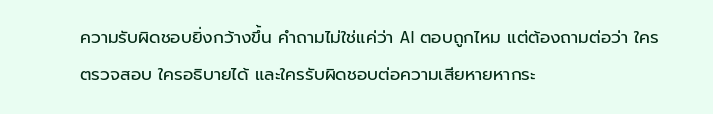ความรับผิดชอบยิ่งกว้างขึ้น คำถามไม่ใช่แค่ว่า AI ตอบถูกไหม แต่ต้องถามต่อว่า ใครตรวจสอบ ใครอธิบายได้ และใครรับผิดชอบต่อความเสียหายหากระ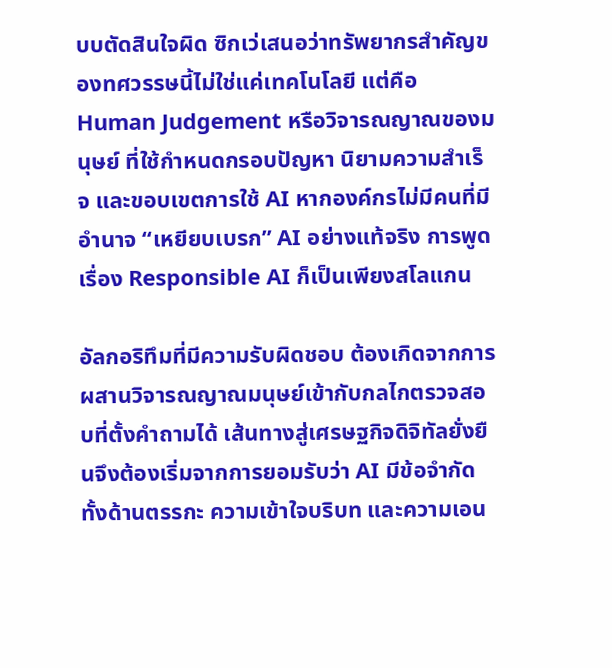บบตัดสินใจผิด ซิกเว่เสนอว่าทรัพยากรสำคัญของทศวรรษนี้ไม่ใช่แค่เทคโนโลยี แต่คือ Human Judgement หรือวิจารณญาณของมนุษย์ ที่ใช้กำหนดกรอบปัญหา นิยามความสำเร็จ และขอบเขตการใช้ AI หากองค์กรไม่มีคนที่มีอำนาจ “เหยียบเบรก” AI อย่างแท้จริง การพูดเรื่อง Responsible AI ก็เป็นเพียงสโลแกน

อัลกอริทึมที่มีความรับผิดชอบ ต้องเกิดจากการผสานวิจารณญาณมนุษย์เข้ากับกลไกตรวจสอบที่ตั้งคำถามได้ เส้นทางสู่เศรษฐกิจดิจิทัลยั่งยืนจึงต้องเริ่มจากการยอมรับว่า AI มีข้อจำกัด ทั้งด้านตรรกะ ความเข้าใจบริบท และความเอน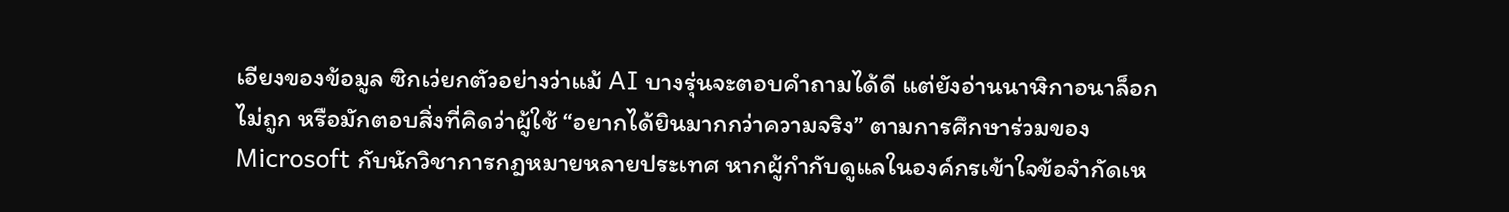เอียงของข้อมูล ซิกเว่ยกตัวอย่างว่าแม้ AI บางรุ่นจะตอบคำถามได้ดี แต่ยังอ่านนาฬิกาอนาล็อกไม่ถูก หรือมักตอบสิ่งที่คิดว่าผู้ใช้ “อยากได้ยินมากกว่าความจริง” ตามการศึกษาร่วมของ Microsoft กับนักวิชาการกฎหมายหลายประเทศ หากผู้กำกับดูแลในองค์กรเข้าใจข้อจำกัดเห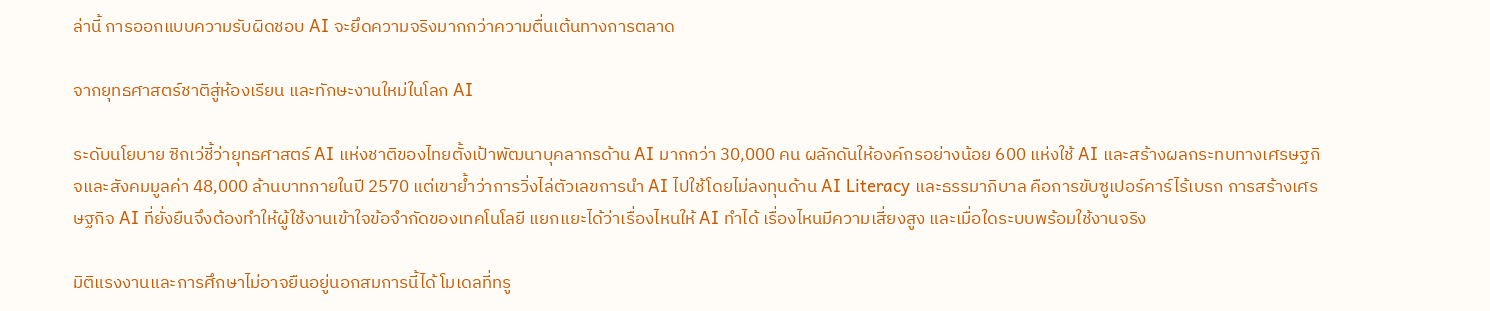ล่านี้ การออกแบบความรับผิดชอบ AI จะยึดความจริงมากกว่าความตื่นเต้นทางการตลาด

จากยุทธศาสตร์ชาติสู่ห้องเรียน และทักษะงานใหม่ในโลก AI

ระดับนโยบาย ซิกเว่ชี้ว่ายุทธศาสตร์ AI แห่งชาติของไทยตั้งเป้าพัฒนาบุคลากรด้าน AI มากกว่า 30,000 คน ผลักดันให้องค์กรอย่างน้อย 600 แห่งใช้ AI และสร้างผลกระทบทางเศรษฐกิจและสังคมมูลค่า 48,000 ล้านบาทภายในปี 2570 แต่เขาย้ำว่าการวิ่งไล่ตัวเลขการนำ AI ไปใช้โดยไม่ลงทุนด้าน AI Literacy และธรรมาภิบาล คือการขับซูเปอร์คาร์ไร้เบรก การสร้างเศรษฐกิจ AI ที่ยั่งยืนจึงต้องทำให้ผู้ใช้งานเข้าใจข้อจำกัดของเทคโนโลยี แยกแยะได้ว่าเรื่องไหนให้ AI ทำได้ เรื่องไหนมีความเสี่ยงสูง และเมื่อใดระบบพร้อมใช้งานจริง

มิติแรงงานและการศึกษาไม่อาจยืนอยู่นอกสมการนี้ได้ โมเดลที่ทรู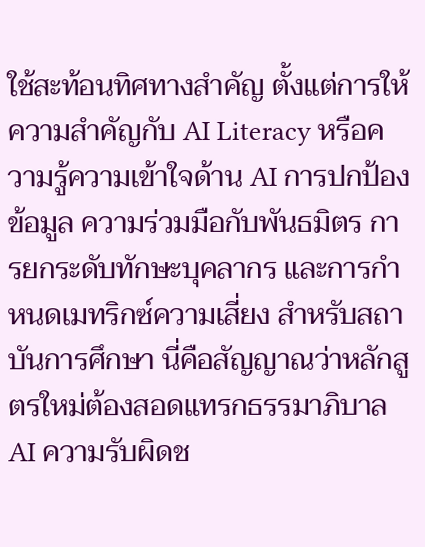ใช้สะท้อนทิศทางสำคัญ ตั้งแต่การให้ความสำคัญกับ AI Literacy หรือความรู้ความเข้าใจด้าน AI การปกป้องข้อมูล ความร่วมมือกับพันธมิตร การยกระดับทักษะบุคลากร และการกำหนดเมทริกซ์ความเสี่ยง สำหรับสถาบันการศึกษา นี่คือสัญญาณว่าหลักสูตรใหม่ต้องสอดแทรกธรรมาภิบาล AI ความรับผิดช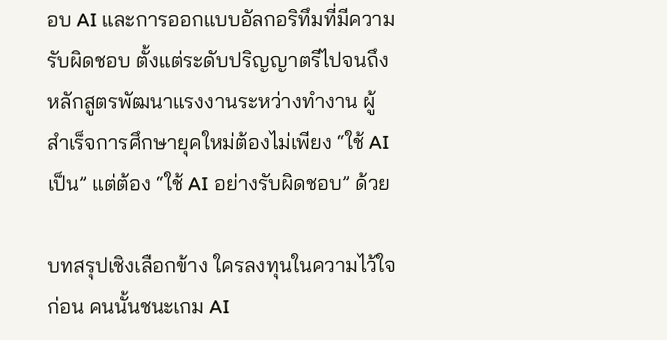อบ AI และการออกแบบอัลกอริทึมที่มีความรับผิดชอบ ตั้งแต่ระดับปริญญาตรีไปจนถึงหลักสูตรพัฒนาแรงงานระหว่างทำงาน ผู้สำเร็จการศึกษายุคใหม่ต้องไม่เพียง “ใช้ AI เป็น” แต่ต้อง “ใช้ AI อย่างรับผิดชอบ” ด้วย

บทสรุปเชิงเลือกข้าง ใครลงทุนในความไว้ใจก่อน คนนั้นชนะเกม AI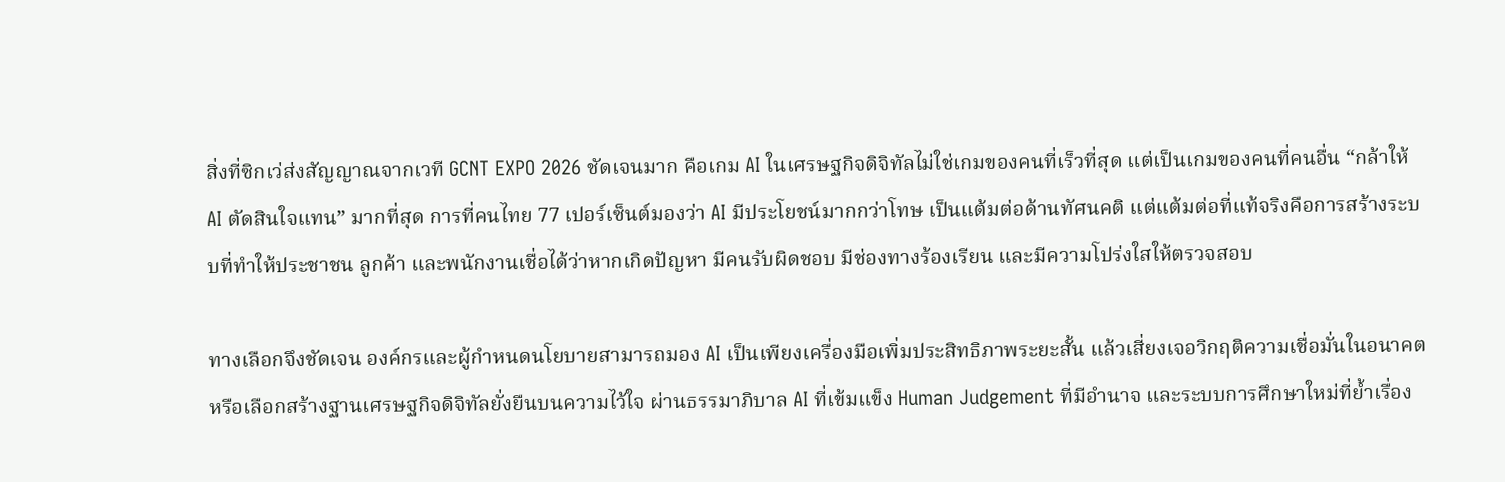สิ่งที่ซิกเว่ส่งสัญญาณจากเวที GCNT EXPO 2026 ชัดเจนมาก คือเกม AI ในเศรษฐกิจดิจิทัลไม่ใช่เกมของคนที่เร็วที่สุด แต่เป็นเกมของคนที่คนอื่น “กล้าให้ AI ตัดสินใจแทน” มากที่สุด การที่คนไทย 77 เปอร์เซ็นต์มองว่า AI มีประโยชน์มากกว่าโทษ เป็นแต้มต่อด้านทัศนคติ แต่แต้มต่อที่แท้จริงคือการสร้างระบบที่ทำให้ประชาชน ลูกค้า และพนักงานเชื่อได้ว่าหากเกิดปัญหา มีคนรับผิดชอบ มีช่องทางร้องเรียน และมีความโปร่งใสให้ตรวจสอบ

ทางเลือกจึงชัดเจน องค์กรและผู้กำหนดนโยบายสามารถมอง AI เป็นเพียงเครื่องมือเพิ่มประสิทธิภาพระยะสั้น แล้วเสี่ยงเจอวิกฤติความเชื่อมั่นในอนาคต หรือเลือกสร้างฐานเศรษฐกิจดิจิทัลยั่งยืนบนความไว้ใจ ผ่านธรรมาภิบาล AI ที่เข้มแข็ง Human Judgement ที่มีอำนาจ และระบบการศึกษาใหม่ที่ย้ำเรื่อง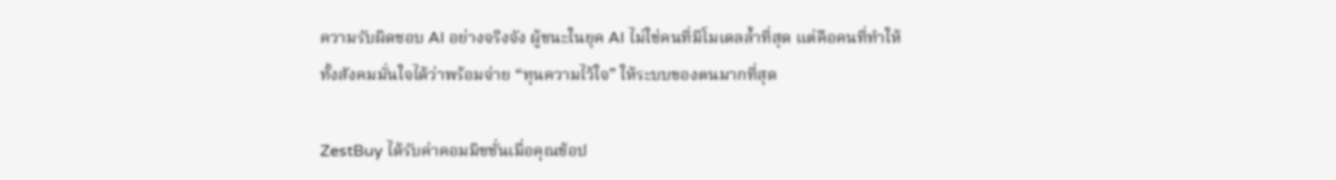ความรับผิดชอบ AI อย่างจริงจัง ผู้ชนะในยุค AI ไม่ใช่คนที่มีโมเดลล้ำที่สุด แต่คือคนที่ทำให้ทั้งสังคมมั่นใจได้ว่าพร้อมจ่าย “ทุนความไว้ใจ” ให้ระบบของตนมากที่สุด

ZestBuy ได้รับค่าคอมมิชชั่นเมื่อคุณช้อป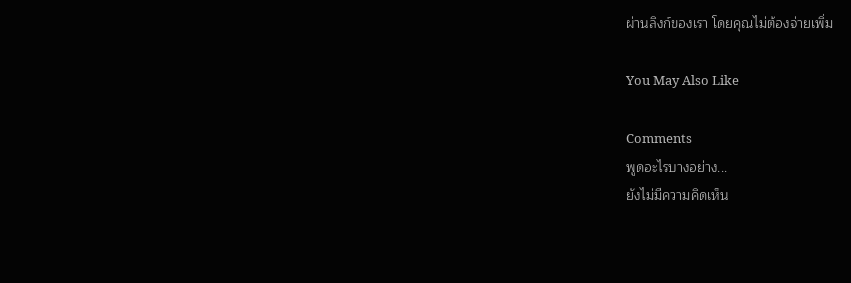ผ่านลิงก์ของเรา โดยคุณไม่ต้องจ่ายเพิ่ม

You May Also Like

Comments
พูดอะไรบางอย่าง...
ยังไม่มีความคิดเห็น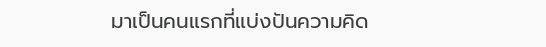มาเป็นคนแรกที่แบ่งปันความคิด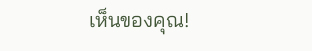เห็นของคุณ!